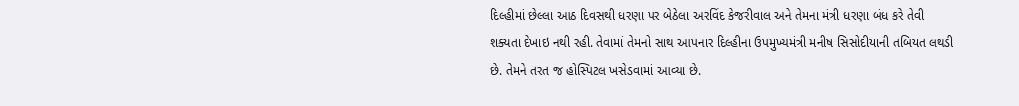દિલ્હીમાં છેલ્લા આઠ દિવસથી ધરણા પર બેઠેલા અરવિંદ કેજરીવાલ અને તેમના મંત્રી ધરણા બંધ કરે તેવી શક્યતા દેખાઇ નથી રહી. તેવામાં તેમનો સાથ આપનાર દિલ્હીના ઉપમુખ્યમંત્રી મનીષ સિસોદીયાની તબિયત લથડી છે. તેમને તરત જ હોસ્પિટલ ખસેડવામાં આવ્યા છે.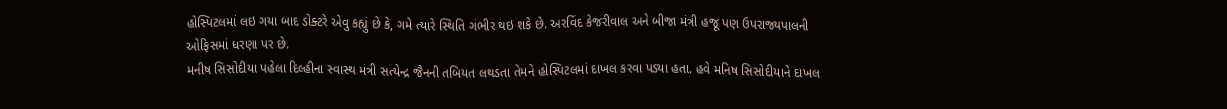હોસ્પિટલમાં લઇ ગયા બાદ ડોક્ટરે એવુ કહ્યું છે કે, ગમે ત્યારે સ્થિતિ ગંભીર થઇ શકે છે. અરવિંદ કેજરીવાલ અને બીજા મંત્રી હજૂ પણ ઉપરાજ્યપાલની ઓફિસમાં ધરણા પર છે.
મનીષ સિસોદીયા પહેલા દિલ્હીના સ્વાસ્થ મંત્રી સત્યેન્દ્ર જૈનની તબિયત લથડતા તેમને હોસ્પિટલમાં દાખલ કરવા પડ્યા હતા. હવે મનિષ સિસોદીયાને દાખલ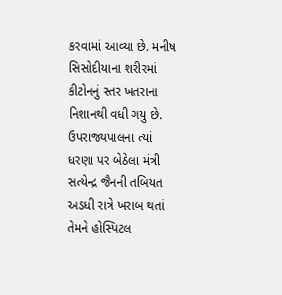કરવામાં આવ્યા છે. મનીષ સિસોદીયાના શરીરમાં કીટોનનું સ્તર ખતરાના નિશાનથી વધી ગયુ છે.
ઉપરાજ્યપાલના ત્યાં ધરણા પર બેઠેલા મંત્રી સત્યેન્દ્ર જૈનની તબિયત અડધી રાત્રે ખરાબ થતાં તેમને હોસ્પિટલ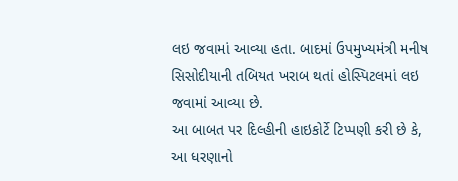લઇ જવામાં આવ્યા હતા. બાદમાં ઉપમુખ્યમંત્રી મનીષ સિસોદીયાની તબિયત ખરાબ થતાં હોસ્પિટલમાં લઇ જવામાં આવ્યા છે.
આ બાબત પર દિલ્હીની હાઇકોર્ટે ટિપ્પણી કરી છે કે, આ ધરણાનો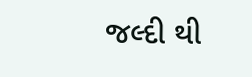જલ્દી થી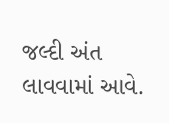જલ્દી અંત લાવવામાં આવે.